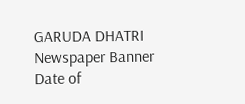GARUDA DHATRI
Newspaper Banner
Date of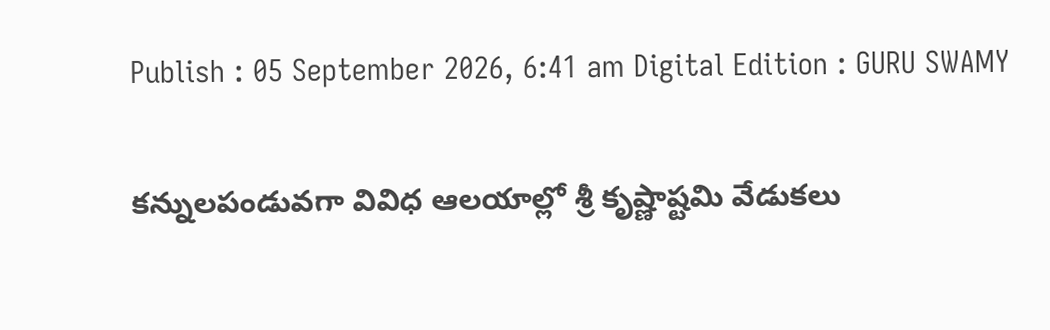Publish : 05 September 2026, 6:41 am Digital Edition : GURU SWAMY

కన్నులపండువగా వివిధ ఆలయాల్లో శ్రీ కృష్ణాష్టమి వేడుకలు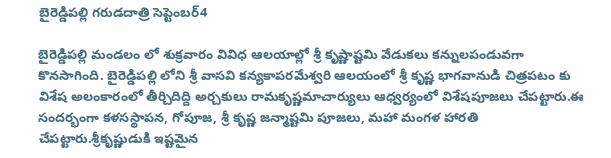బైరెడ్డిపల్లి గరుడదాత్రి సెప్టెంబర్4

బైరెడ్డిపల్లి మండలం లో శుక్రవారం వివిధ ఆలయాల్లో శ్రీ కృష్ణాష్టమి వేడుకలు కన్నులపండువగా కొనసాగింది. బైరెడ్డిపల్లి లోని శ్రీ వాసవి కన్యకాపరమేశ్వరి ఆలయంలో శ్రీ కృష్ణ భాగవానుడి చిత్రపటం కు విశేష అలంకారంలో తీర్చిదిద్ది అర్చకులు రామకృష్ణమాచార్యులు ఆధ్వర్యంలో విశేషపూజలు చేపట్టారు.ఈ సందర్భంగా కళసస్థాపన, గోపూజ, శ్రీ కృష్ణ జన్మాష్టమి పూజలు, మహా మంగళ హారతి చేపట్టారు.శ్రీకృష్ణుడుకి ఇష్టమైన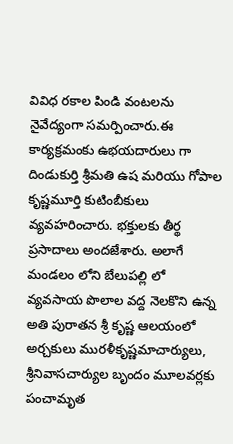వివిధ రకాల పిండి వంటలను నైవేద్యంగా సమర్పించారు.ఈ కార్యక్రమంకు ఉభయదారులు గా దిండుకుర్తి శ్రీమతి ఉష మరియు గోపాల కృష్ణమూర్తి కుటింబీకులు వ్యవహరించారు. భక్తులకు తీర్థ ప్రసాదాలు అందజేశారు. అలాగే మండలం లోని బేలుపల్లి లో వ్యవసాయ పొలాల వద్ద నెలకొని ఉన్న అతి పురాతన శ్రీ కృష్ణ ఆలయంలో అర్చకులు మురళీకృష్ణమాచార్యులు, శ్రీనివాసచార్యుల బృందం మూలవర్లకు పంచామృత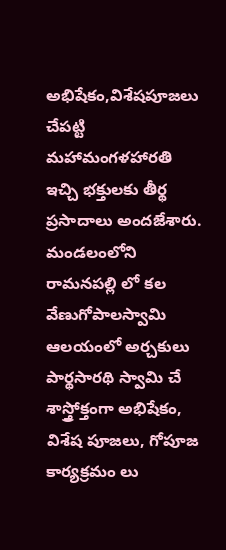అభిషేకం,విశేషపూజలు చేపట్టి మహామంగళహారతి ఇచ్చి భక్తులకు తీర్థ ప్రసాదాలు అందజేశారు. మండలంలోని రామనపల్లి లో కల వేణుగోపాలస్వామి ఆలయంలో అర్చకులు పార్థసారథి స్వామి చే శాస్త్రోక్తంగా అభిషేకం, విశేష పూజలు, గోపూజ కార్యక్రమం లు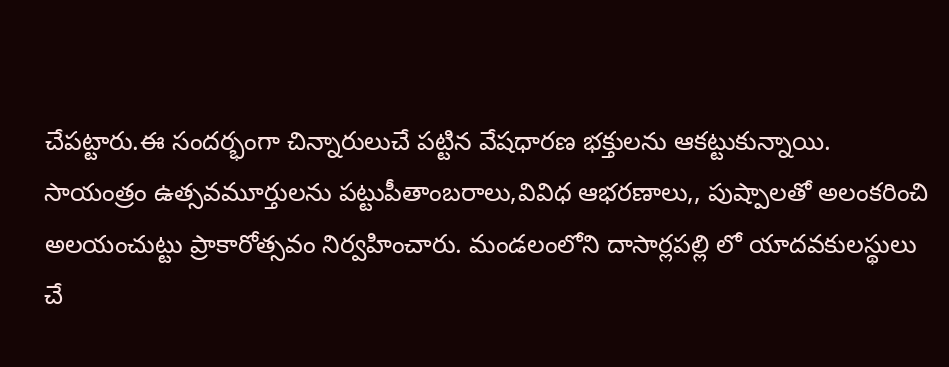చేపట్టారు.ఈ సందర్భంగా చిన్నారులుచే పట్టిన వేషధారణ భక్తులను ఆకట్టుకున్నాయి. సాయంత్రం ఉత్సవమూర్తులను పట్టుపీతాంబరాలు,వివిధ ఆభరణాలు,, పుష్పాలతో అలంకరించి అలయంచుట్టు ప్రాకారోత్సవం నిర్వహించారు. మండలంలోని దాసార్లపల్లి లో యాదవకులస్థులు చే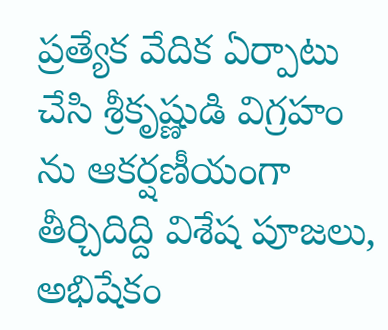ప్రత్యేక వేదిక ఏర్పాటు చేసి శ్రీకృష్ణుడి విగ్రహం ను ఆకర్షణీయంగా తీర్చిదిద్ది విశేష పూజలు, అభిషేకం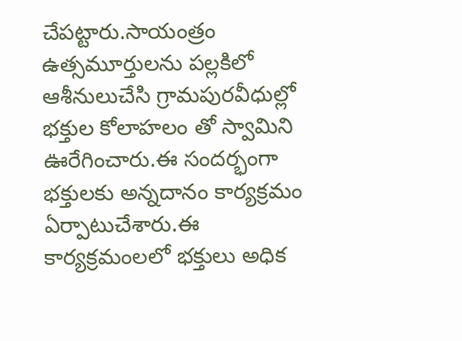చేపట్టారు.సాయంత్రం ఉత్సమూర్తులను పల్లకిలో ఆశీనులుచేసి గ్రామపురవీధుల్లో భక్తుల కోలాహలం తో స్వామిని ఊరేగించారు.ఈ సందర్భంగా భక్తులకు అన్నదానం కార్యక్రమం ఏర్పాటుచేశారు.ఈ కార్యక్రమంలలో భక్తులు అధిక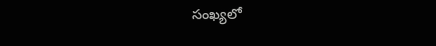సంఖ్యలో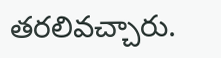తరలివచ్చారు.